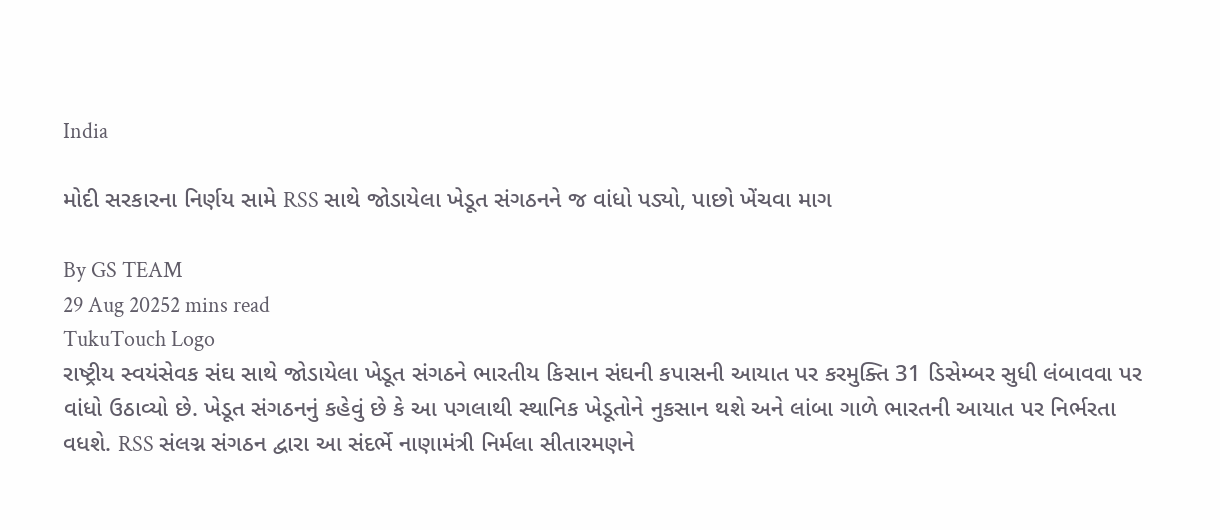India

મોદી સરકારના નિર્ણય સામે RSS સાથે જોડાયેલા ખેડૂત સંગઠનને જ વાંધો પડ્યો, પાછો ખેંચવા માગ

By GS TEAM
29 Aug 20252 mins read
TukuTouch Logo
રાષ્ટ્રીય સ્વયંસેવક સંઘ સાથે જોડાયેલા ખેડૂત સંગઠને ભારતીય કિસાન સંઘની કપાસની આયાત પર કરમુક્તિ 31 ડિસેમ્બર સુધી લંબાવવા પર વાંધો ઉઠાવ્યો છે. ખેડૂત સંગઠનનું કહેવું છે કે આ પગલાથી સ્થાનિક ખેડૂતોને નુકસાન થશે અને લાંબા ગાળે ભારતની આયાત પર નિર્ભરતા વધશે. RSS સંલગ્ન સંગઠન દ્વારા આ સંદર્ભે નાણામંત્રી નિર્મલા સીતારમણને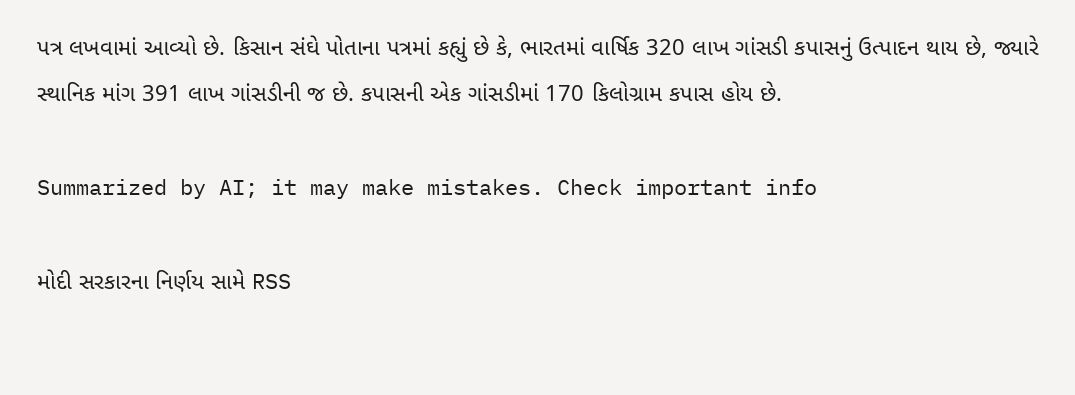પત્ર લખવામાં આવ્યો છે. કિસાન સંઘે પોતાના પત્રમાં કહ્યું છે કે, ભારતમાં વાર્ષિક 320 લાખ ગાંસડી કપાસનું ઉત્પાદન થાય છે, જ્યારે સ્થાનિક માંગ 391 લાખ ગાંસડીની જ છે. કપાસની એક ગાંસડીમાં 170 કિલોગ્રામ કપાસ હોય છે.

Summarized by AI; it may make mistakes. Check important info

મોદી સરકારના નિર્ણય સામે RSS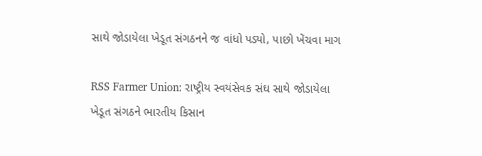સાથે જોડાયેલા ખેડૂત સંગઠનને જ વાંધો પડ્યો, પાછો ખેંચવા માગ

RSS Farmer Union: રાષ્ટ્રીય સ્વયંસેવક સંઘ સાથે જોડાયેલા ખેડૂત સંગઠને ભારતીય કિસાન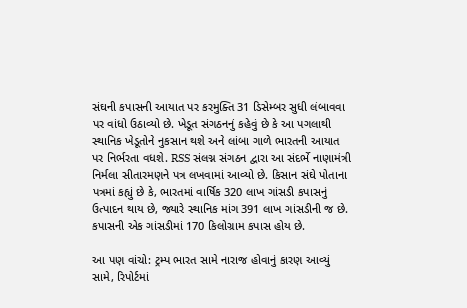સંઘની કપાસની આયાત પર કરમુક્તિ 31 ડિસેમ્બર સુધી લંબાવવા પર વાંધો ઉઠાવ્યો છે. ખેડૂત સંગઠનનું કહેવું છે કે આ પગલાથી સ્થાનિક ખેડૂતોને નુકસાન થશે અને લાંબા ગાળે ભારતની આયાત પર નિર્ભરતા વધશે. RSS સંલગ્ન સંગઠન દ્વારા આ સંદર્ભે નાણામંત્રી નિર્મલા સીતારમણને પત્ર લખવામાં આવ્યો છે. કિસાન સંઘે પોતાના પત્રમાં કહ્યું છે કે, ભારતમાં વાર્ષિક 320 લાખ ગાંસડી કપાસનું ઉત્પાદન થાય છે, જ્યારે સ્થાનિક માંગ 391 લાખ ગાંસડીની જ છે. કપાસની એક ગાંસડીમાં 170 કિલોગ્રામ કપાસ હોય છે.

આ પણ વાંચો: ટ્રમ્પ ભારત સામે નારાજ હોવાનું કારણ આવ્યું સામે, રિપોર્ટમાં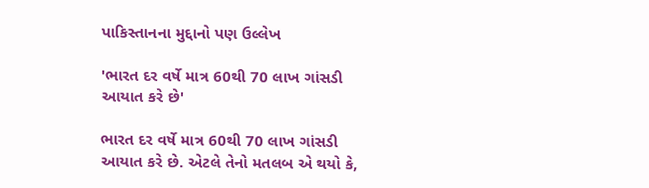પાકિસ્તાનના મુદ્દાનો પણ ઉલ્લેખ

'ભારત દર વર્ષે માત્ર 60થી 70 લાખ ગાંસડી આયાત કરે છે'

ભારત દર વર્ષે માત્ર 60થી 70 લાખ ગાંસડી આયાત કરે છે. એટલે તેનો મતલબ એ થયો કે,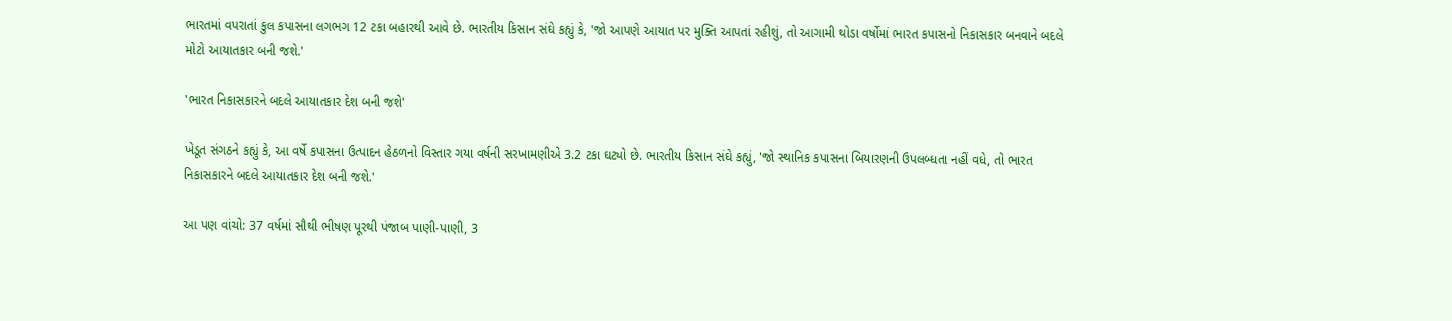ભારતમાં વપરાતાં કુલ કપાસના લગભગ 12 ટકા બહારથી આવે છે. ભારતીય કિસાન સંઘે કહ્યું કે, 'જો આપણે આયાત પર મુક્તિ આપતાં રહીશું, તો આગામી થોડા વર્ષોમાં ભારત કપાસનો નિકાસકાર બનવાને બદલે મોટો આયાતકાર બની જશે.'

'ભારત નિકાસકારને બદલે આયાતકાર દેશ બની જશે'

ખેડૂત સંગઠને કહ્યું કે, આ વર્ષે કપાસના ઉત્પાદન હેઠળનો વિસ્તાર ગયા વર્ષની સરખામણીએ 3.2 ટકા ઘટ્યો છે. ભારતીય કિસાન સંઘે કહ્યું, 'જો સ્થાનિક કપાસના બિયારણની ઉપલબ્ધતા નહીં વધે, તો ભારત નિકાસકારને બદલે આયાતકાર દેશ બની જશે.'

આ પણ વાંચો: 37 વર્ષમાં સૌથી ભીષણ પૂરથી પંજાબ પાણી-પાણી, 3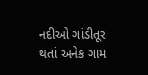નદીઓ ગાંડીતૂર થતાં અનેક ગામ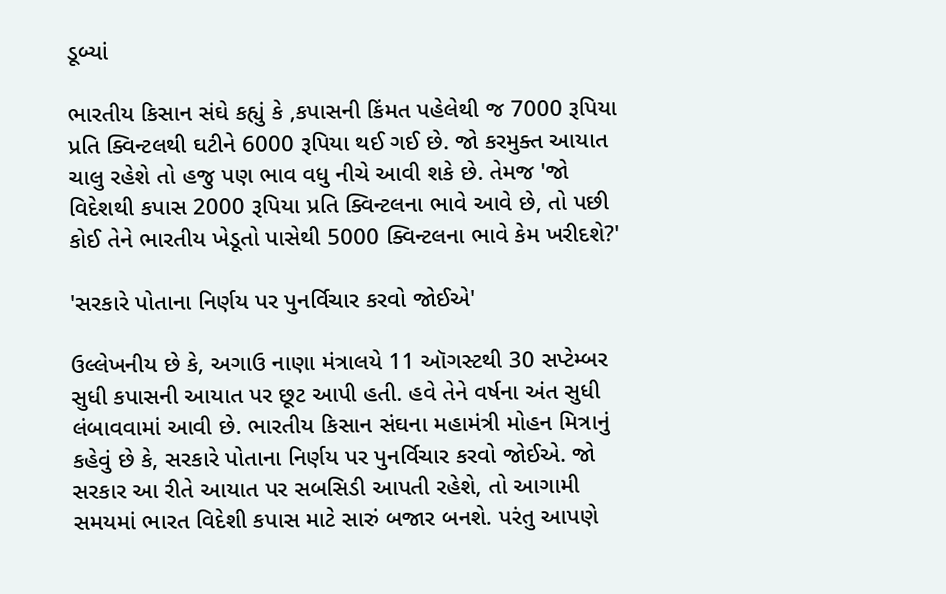ડૂબ્યાં

ભારતીય કિસાન સંઘે કહ્યું કે ,કપાસની કિંમત પહેલેથી જ 7000 રૂપિયા પ્રતિ ક્વિન્ટલથી ઘટીને 6000 રૂપિયા થઈ ગઈ છે. જો કરમુક્ત આયાત ચાલુ રહેશે તો હજુ પણ ભાવ વધુ નીચે આવી શકે છે. તેમજ 'જો વિદેશથી કપાસ 2000 રૂપિયા પ્રતિ ક્વિન્ટલના ભાવે આવે છે, તો પછી કોઈ તેને ભારતીય ખેડૂતો પાસેથી 5000 ક્વિન્ટલના ભાવે કેમ ખરીદશે?'

'સરકારે પોતાના નિર્ણય પર પુનર્વિચાર કરવો જોઈએ'

ઉલ્લેખનીય છે કે, અગાઉ નાણા મંત્રાલયે 11 ઑગસ્ટથી 30 સપ્ટેમ્બર સુધી કપાસની આયાત પર છૂટ આપી હતી. હવે તેને વર્ષના અંત સુધી લંબાવવામાં આવી છે. ભારતીય કિસાન સંઘના મહામંત્રી મોહન મિત્રાનું કહેવું છે કે, સરકારે પોતાના નિર્ણય પર પુનર્વિચાર કરવો જોઈએ. જો સરકાર આ રીતે આયાત પર સબસિડી આપતી રહેશે, તો આગામી સમયમાં ભારત વિદેશી કપાસ માટે સારું બજાર બનશે. પરંતુ આપણે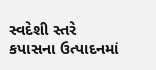સ્વદેશી સ્તરે કપાસના ઉત્પાદનમાં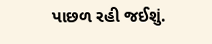પાછળ રહી જઈશું.